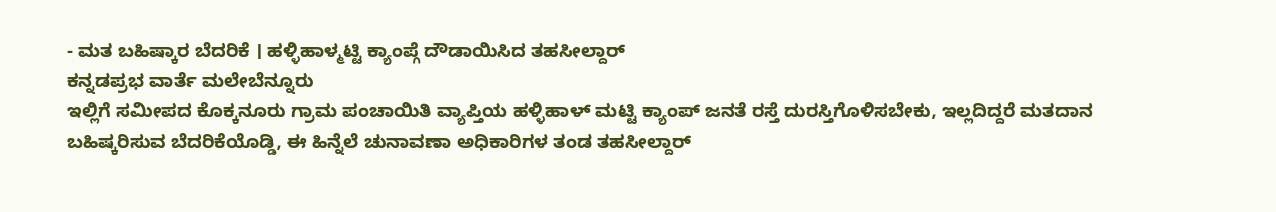- ಮತ ಬಹಿಷ್ಕಾರ ಬೆದರಿಕೆ । ಹಳ್ಳಿಹಾಳ್ಮಟ್ಟಿ ಕ್ಯಾಂಪ್ಗೆ ದೌಡಾಯಿಸಿದ ತಹಸೀಲ್ದಾರ್
ಕನ್ನಡಪ್ರಭ ವಾರ್ತೆ ಮಲೇಬೆನ್ನೂರು
ಇಲ್ಲಿಗೆ ಸಮೀಪದ ಕೊಕ್ಕನೂರು ಗ್ರಾಮ ಪಂಚಾಯಿತಿ ವ್ಯಾಪ್ತಿಯ ಹಳ್ಳಿಹಾಳ್ ಮಟ್ಟಿ ಕ್ಯಾಂಪ್ ಜನತೆ ರಸ್ತೆ ದುರಸ್ತಿಗೊಳಿಸಬೇಕು, ಇಲ್ಲದಿದ್ದರೆ ಮತದಾನ ಬಹಿಷ್ಕರಿಸುವ ಬೆದರಿಕೆಯೊಡ್ಡಿ, ಈ ಹಿನ್ನೆಲೆ ಚುನಾವಣಾ ಅಧಿಕಾರಿಗಳ ತಂಡ ತಹಸೀಲ್ದಾರ್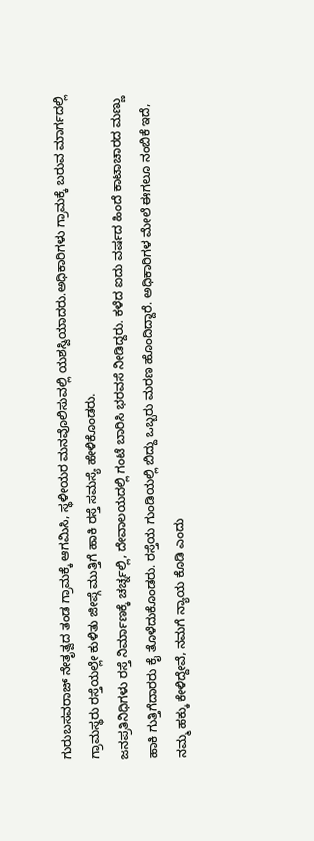ಗುರುಬಸವರಾಜ್ ನೇತೃತ್ವದ ತಂಡ ಗ್ರಾಮಕ್ಕೆ ಆಗಮಿಸಿ, ಸ್ಥಳೀಯರ ಮನವೊಲಿಸುವಲ್ಲಿ ಯಶಸ್ವಿಯಾದರು.ಅಧಿಕಾರಿಗಳು ಗ್ರಾಮಕ್ಕೆ ಬರುವ ಮಾರ್ಗದಲ್ಲಿ ಗ್ರಾಮಸ್ಥರು ರಸ್ತೆಯಲ್ಲೇ ಕುಳಿತು ಜೀಪ್ಗೆ ಮುತ್ತಿಗೆ ಹಾಕಿ ರಸ್ತೆ ಸಮಸ್ಯೆ ಹೇಳಿಕೊಂಡರು.
ಜನಪ್ರತಿನಿಧಿಗಳು ರಸ್ತೆ ನಿರ್ಮಾಣಕ್ಕೆ ಚರ್ಚ್ನಲ್ಲಿ, ದೇವಾಲಯದಲ್ಲಿ ಗಂಟೆ ಬಾರಿಸಿ ಭರವಸೆ ನೀಡಿದ್ದರು. ಕಳೆದ ಐದು ವರ್ಷದ ಹಿಂದೆ ಕಾಟಾಚಾರದ ಮಣ್ಣು ಹಾಕಿ ಗುತ್ತಿಗೆದಾರರು ಕೈ ತೊಳೆದುಕೊಂಡರು. ರಸ್ತೆಯ ಗುಂಡಿಯಲ್ಲಿ ಬಿದ್ದು ಒಬ್ಬರು ಮರಣ ಹೊಂದಿದ್ದಾರೆ. ಅಧಿಕಾರಿಗಳ ಮೇಲೆ ಈಗಲೂ ನಂಬಿಕೆ ಇದೆ, ನಮ್ಮ ಹಕ್ಕು ಕೇಳಿದ್ದೇವೆ, ನಮಗೆ ನ್ಯಾಯ ಕೊಡಿ ಎಂದು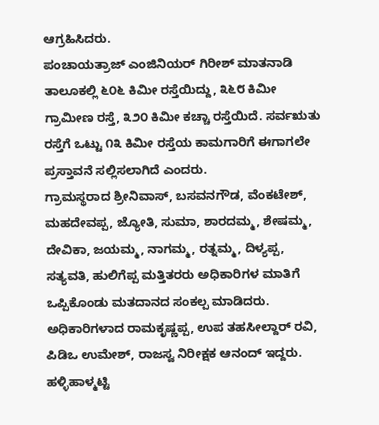ಆಗ್ರಹಿಸಿದರು.
ಪಂಚಾಯತ್ರಾಜ್ ಎಂಜಿನಿಯರ್ ಗಿರೀಶ್ ಮಾತನಾಡಿ ತಾಲೂಕಲ್ಲಿ ೬೦೬ ಕಿಮೀ ರಸ್ತೆಯಿದ್ದು, ೩೬೮ ಕಿಮೀ ಗ್ರಾಮೀಣ ರಸ್ತೆ, ೩೨೦ ಕಿಮೀ ಕಚ್ಚಾ ರಸ್ತೆಯಿದೆ. ಸರ್ವಋತು ರಸ್ತೆಗೆ ಒಟ್ಟು ೧೩ ಕಿಮೀ ರಸ್ತೆಯ ಕಾಮಗಾರಿಗೆ ಈಗಾಗಲೇ ಪ್ರಸ್ತಾವನೆ ಸಲ್ಲಿಸಲಾಗಿದೆ ಎಂದರು.
ಗ್ರಾಮಸ್ಥರಾದ ಶ್ರೀನಿವಾಸ್, ಬಸವನಗೌಡ, ವೆಂಕಟೇಶ್, ಮಹದೇವಪ್ಪ, ಜ್ಯೋತಿ, ಸುಮಾ, ಶಾರದಮ್ಮ, ಶೇಷಮ್ಮ, ದೇವಿಕಾ, ಜಯಮ್ಮ, ನಾಗಮ್ಮ, ರತ್ನಮ್ಮ, ದಿಳ್ಯಪ್ಪ, ಸತ್ಯವತಿ, ಹುಲಿಗೆಪ್ಪ ಮತ್ತಿತರರು ಅಧಿಕಾರಿಗಳ ಮಾತಿಗೆ ಒಪ್ಪಿಕೊಂಡು ಮತದಾನದ ಸಂಕಲ್ಪ ಮಾಡಿದರು. ಅಧಿಕಾರಿಗಳಾದ ರಾಮಕೃಷ್ಣಪ್ಪ, ಉಪ ತಹಸೀಲ್ದಾರ್ ರವಿ, ಪಿಡಿಒ ಉಮೇಶ್, ರಾಜಸ್ವ ನಿರೀಕ್ಷಕ ಆನಂದ್ ಇದ್ದರು.
ಹಳ್ಳಿಹಾಳ್ಮಟ್ಟಿ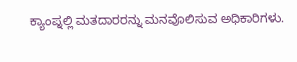ಕ್ಯಾಂಪ್ನಲ್ಲಿ ಮತದಾರರನ್ನು ಮನವೊಲಿಸುವ ಅಧಿಕಾರಿಗಳು.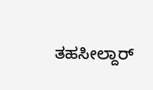ತಹಸೀಲ್ದಾರ್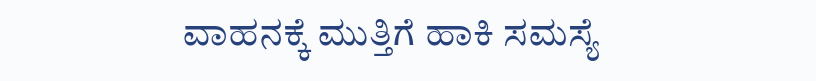ವಾಹನಕ್ಕೆ ಮುತ್ತಿಗೆ ಹಾಕಿ ಸಮಸ್ಯೆ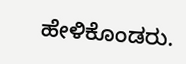ಹೇಳಿಕೊಂಡರು.